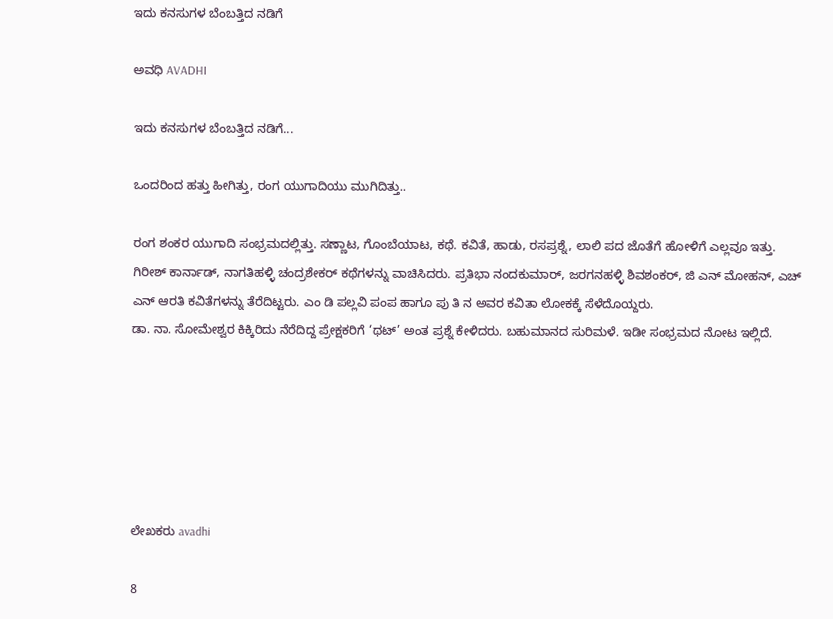ಇದು ಕನಸುಗಳ ಬೆಂಬತ್ತಿದ ನಡಿಗೆ‍

ಅವಧಿ AVADHI

ಇದು ಕನಸುಗಳ ಬೆಂಬತ್ತಿದ ನಡಿಗೆ...

ಒಂದರಿಂದ ಹತ್ತು ಹೀಗಿತ್ತು, ರಂಗ ಯುಗಾದಿಯು ಮುಗಿದಿತ್ತು..

ರಂಗ ಶಂಕರ ಯುಗಾದಿ ಸಂಭ್ರಮದಲ್ಲಿತ್ತು. ಸಣ್ಣಾಟ, ಗೊಂಬೆಯಾಟ, ಕಥೆ. ಕವಿತೆ, ಹಾಡು, ರಸಪ್ರಶ್ನೆ, ಲಾಲಿ ಪದ ಜೊತೆಗೆ ಹೋಳಿಗೆ ಎಲ್ಲವೂ ಇತ್ತು.
ಗಿರೀಶ್ ಕಾರ್ನಾಡ್, ನಾಗತಿಹಳ್ಳಿ ಚಂದ್ರಶೇಕರ್ ಕಥೆಗಳನ್ನು ವಾಚಿಸಿದರು. ಪ್ರತಿಭಾ ನಂದಕುಮಾರ್, ಜರಗನಹಳ್ಳಿ ಶಿವಶಂಕರ್, ಜಿ ಎನ್ ಮೋಹನ್, ಎಚ್ ಎನ್ ಆರತಿ ಕವಿತೆಗಳನ್ನು ತೆರೆದಿಟ್ಟರು. ಎಂ ಡಿ ಪಲ್ಲವಿ ಪಂಪ ಹಾಗೂ ಪು ತಿ ನ ಅವರ ಕವಿತಾ ಲೋಕಕ್ಕೆ ಸೆಳೆದೊಯ್ದರು.
ಡಾ. ನಾ. ಸೋಮೇಶ್ವರ ಕಿಕ್ಕಿರಿದು ನೆರೆದಿದ್ದ ಪ್ರೇಕ್ಷಕರಿಗೆ ‘ಥಟ್’ ಅಂತ ಪ್ರಶ್ನೆ ಕೇಳಿದರು. ಬಹುಮಾನದ ಸುರಿಮಳೆ. ಇಡೀ ಸಂಭ್ರಮದ ನೋಟ ಇಲ್ಲಿದೆ.






ಲೇಖಕರು avadhi

8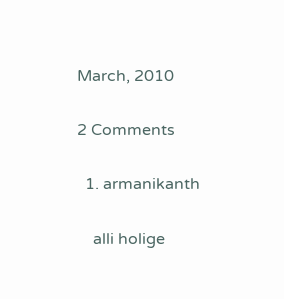March, 2010

2 Comments

  1. armanikanth

    alli holige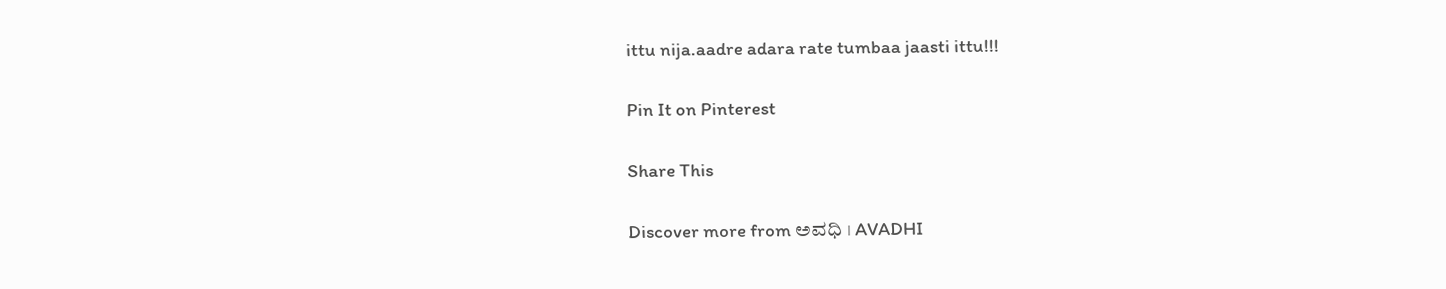ittu nija.aadre adara rate tumbaa jaasti ittu!!!

Pin It on Pinterest

Share This

Discover more from ಅವಧಿ । AVADHI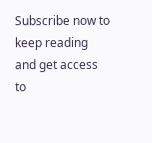Subscribe now to keep reading and get access to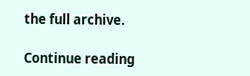the full archive.

Continue reading